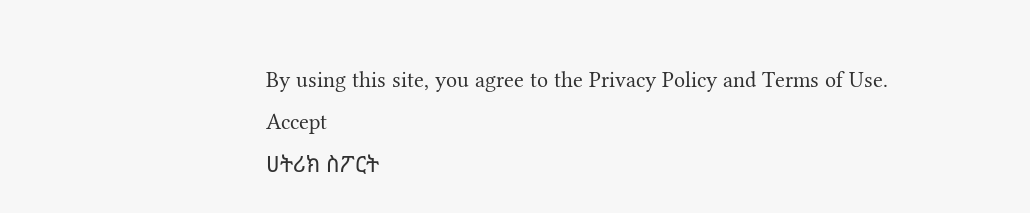By using this site, you agree to the Privacy Policy and Terms of Use.
Accept
ሀትሪክ ስፖርት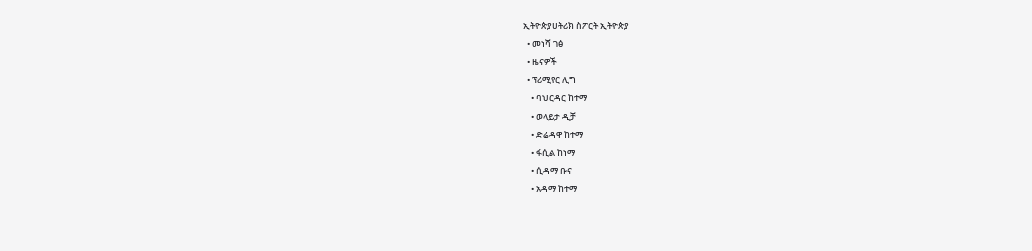ኢትዮጵያሀትሪክ ስፖርት ኢትዮጵያ
  • መነሻ ገፅ
  • ዜናዎች
  • ፕሪሚየር ሊግ
    • ባህርዳር ከተማ
    • ወላይታ ዲቻ
    • ድሬዳዋ ከተማ
    • ፋሲል ከነማ
    • ሲዳማ ቡና
    • አዳማ ከተማ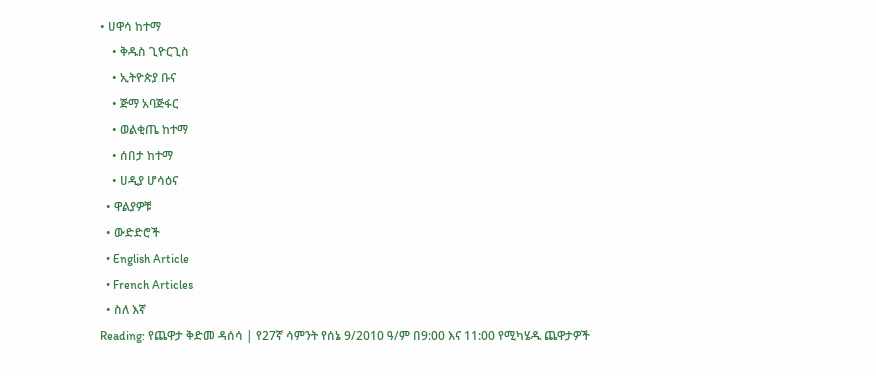• ሀዋሳ ከተማ
    • ቅዱስ ጊዮርጊስ
    • ኢትዮጵያ ቡና
    • ጅማ አባጅፋር
    • ወልቂጤ ከተማ
    • ሰበታ ከተማ
    • ሀዲያ ሆሳዕና
  • ዋልያዎቹ
  • ውድድሮች
  • English Article
  • French Articles
  • ስለ እኛ
Reading: የጨዋታ ቅድመ ዳሰሳ | የ27ኛ ሳምንት የሰኔ 9/2010 ዓ/ም በ9:00 እና 11:00 የሚካሄዱ ጨዋታዎች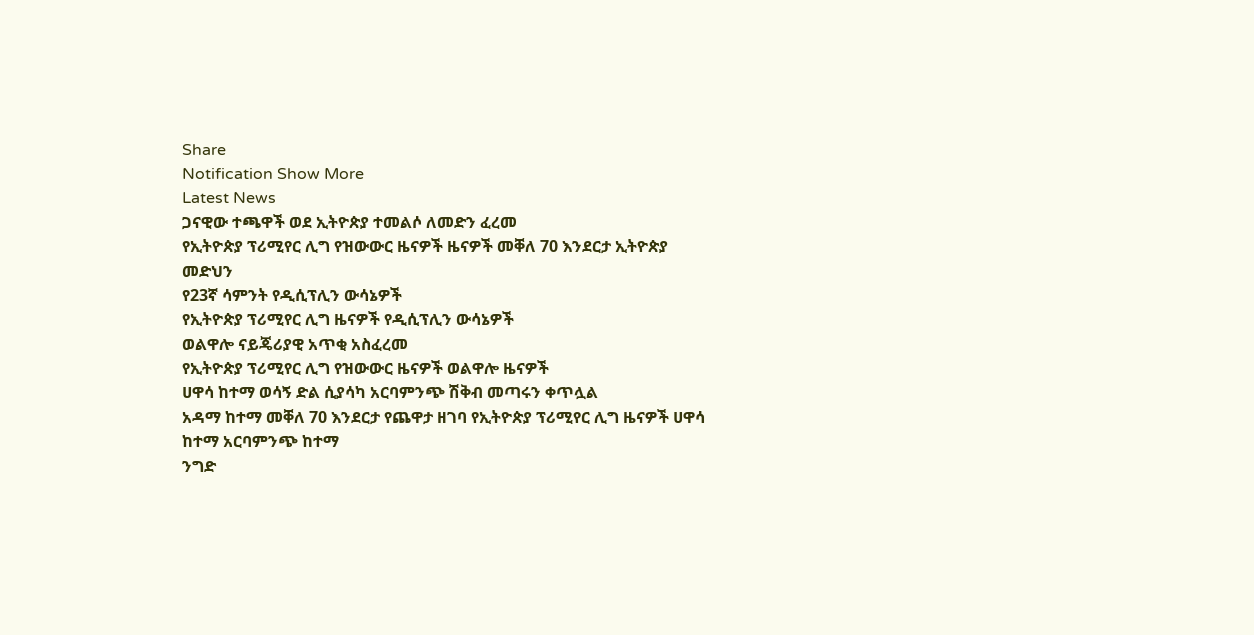Share
Notification Show More
Latest News
ጋናዊው ተጫዋች ወደ ኢትዮጵያ ተመልሶ ለመድን ፈረመ
የኢትዮጵያ ፕሪሚየር ሊግ የዝውውር ዜናዎች ዜናዎች መቐለ 70 እንደርታ ኢትዮጵያ መድህን
የ23ኛ ሳምንት የዲሲፕሊን ውሳኔዎች
የኢትዮጵያ ፕሪሚየር ሊግ ዜናዎች የዲሲፕሊን ውሳኔዎች
ወልዋሎ ናይጄሪያዊ አጥቂ አስፈረመ
የኢትዮጵያ ፕሪሚየር ሊግ የዝውውር ዜናዎች ወልዋሎ ዜናዎች
ሀዋሳ ከተማ ወሳኝ ድል ሲያሳካ አርባምንጭ ሽቅብ መጣሩን ቀጥሏል
አዳማ ከተማ መቐለ 70 እንደርታ የጨዋታ ዘገባ የኢትዮጵያ ፕሪሚየር ሊግ ዜናዎች ሀዋሳ ከተማ አርባምንጭ ከተማ
ንግድ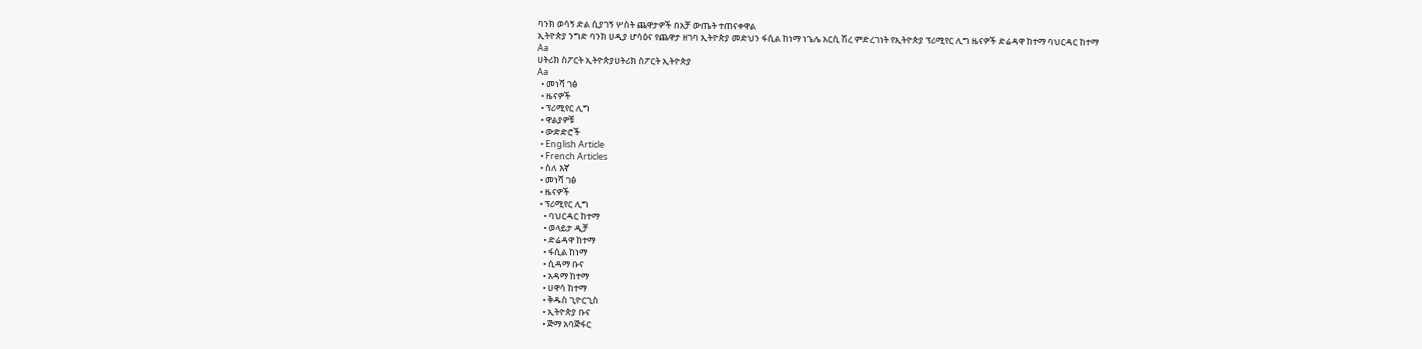ባንክ ወሳኝ ድል ሲያገኝ ሦስት ጨዋታዎች በአቻ ውጤት ተጠናቀዋል
ኢትዮጵያ ንግድ ባንክ ሀዲያ ሆሳዕና የጨዋታ ዘገባ ኢትዮጵያ መድህን ፋሲል ከነማ ነጌሌ አርሲ ሽረ ምድረገነት የኢትዮጵያ ፕሪሚየር ሊግ ዜናዎች ድሬዳዋ ከተማ ባህርዳር ከተማ
Aa
ሀትሪክ ስፖርት ኢትዮጵያሀትሪክ ስፖርት ኢትዮጵያ
Aa
  • መነሻ ገፅ
  • ዜናዎች
  • ፕሪሚየር ሊግ
  • ዋልያዎቹ
  • ውድድሮች
  • English Article
  • French Articles
  • ስለ እኛ
  • መነሻ ገፅ
  • ዜናዎች
  • ፕሪሚየር ሊግ
    • ባህርዳር ከተማ
    • ወላይታ ዲቻ
    • ድሬዳዋ ከተማ
    • ፋሲል ከነማ
    • ሲዳማ ቡና
    • አዳማ ከተማ
    • ሀዋሳ ከተማ
    • ቅዱስ ጊዮርጊስ
    • ኢትዮጵያ ቡና
    • ጅማ አባጅፋር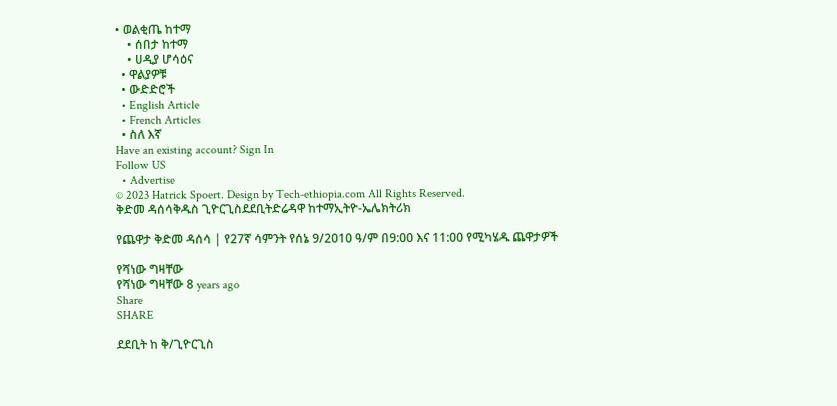• ወልቂጤ ከተማ
    • ሰበታ ከተማ
    • ሀዲያ ሆሳዕና
  • ዋልያዎቹ
  • ውድድሮች
  • English Article
  • French Articles
  • ስለ እኛ
Have an existing account? Sign In
Follow US
  • Advertise
© 2023 Hatrick Spoert. Design by Tech-ethiopia.com All Rights Reserved.
ቅድመ ዳሰሳቅዱስ ጊዮርጊስደደቢትድሬዳዋ ከተማኢትዮ-ኤሌክትሪክ

የጨዋታ ቅድመ ዳሰሳ | የ27ኛ ሳምንት የሰኔ 9/2010 ዓ/ም በ9:00 እና 11:00 የሚካሄዱ ጨዋታዎች

የሻነው ግዛቸው
የሻነው ግዛቸው 8 years ago
Share
SHARE

ደደቢት ከ ቅ/ጊዮርጊስ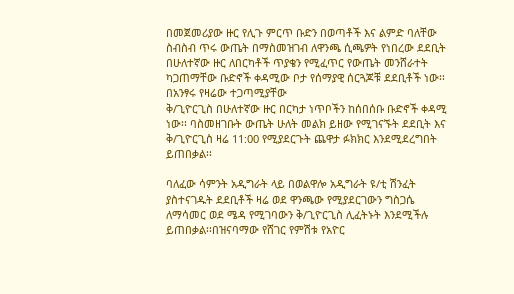በመጀመሪያው ዙር የሊጉ ምርጥ ቡድን በወጣቶች እና ልምድ ባለቸው ስብስብ ጥሩ ውጤት በማስመዝገብ ለዋንጫ ሲጫዎት የነበረው ደደቢት በሁለተኛው ዙር ለበርካቶች ጥያቄን የሚፈጥር የውጤት መንሸራተት ካጋጠማቸው ቡድኖች ቀዳሚው ቦታ የሰማያዊ ሰርጓጆቹ ደደቢቶች ነው፡፡በአንፃሩ የዛሬው ተጋጣሚያቸው
ቅ/ጊዮርጊስ በሁለተኛው ዙር በርካታ ነጥቦችን ከሰበሰቡ ቡድኖች ቀዳሚ ነው፡፡ ባስመዘገቡት ውጤት ሁለት መልክ ይዘው የሚገናኙት ደደቢት እና ቅ/ጊዮርጊስ ዛሬ 11:00 የሚያደርጉት ጨዋታ ፉክክር እንደሚደረግበት ይጠበቃል፡፡

ባለፈው ሳምንት አዲግራት ላይ በወልዋሎ አዲግራት ዩ/ቲ ሽንፈት ያስተናገዱት ደደቢቶች ዛሬ ወደ ዋንጫው የሚያደርገውን ግስጋሴ ለማሳመር ወደ ሜዳ የሚገባውን ቅ/ጊዮርጊስ ሊፈትኑት እንደሚችሉ ይጠበቃል፡፡በዝናባማው የሸገር የምሽቱ የአዮር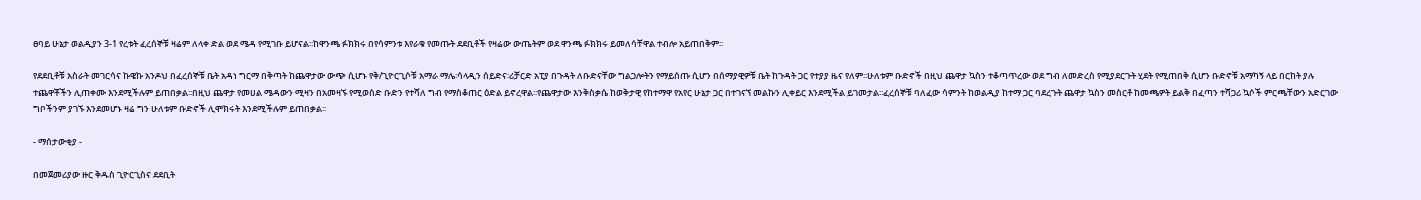ፀባይ ሁኔታ ወልዲያን 3-1 የረቱት ፈረሰኞቹ ዛሬም ለላቀ ድል ወደ ሜዳ የሚገቡ ይሆናል፡፡ከዋንጫ ፉክክሩ በየሳምንቱ እየራቁ የመጡት ደደቢቶች የዛሬው ውጤትም ወደ ዋንጫ ፉክክሩ ይመለሳቸዋል ተብሎ አይጠበቅም፡፡

የደደቢቶቹ አስራት መገርሳና ኩዌኩ አንዶህ በፈረሰኞቹ ቤት አዳነ ግርማ በቅጣት ከጨዋታው ውጭ ሲሆኑ የቅ/ጊዮርጊሶቹ አማራ ማሌ፡ሳላዲን ሰይድና፡ሪቻርድ አፒያ በጉዳት ለቡድናቸው ግልጋሎትን የማይሰጡ ሲሆን በሰማያዊዎቹ ቤት ከጉዳት ጋር የተያያ ዜና የለም፡፡ሁለቱም ቡድኖች በዚህ ጨዋታ ኳስን ተቆጣጥረው ወደ ግብ ለመድረስ የሚያደርጉት ሂደት የሚጠበቅ ሲሆን ቡድኖቹ አማካኝ ላይ በርከት ያሉ ተጨዋቾችን ሊጠቀሙ እንደሚችሉም ይጠበቃል፡፡በዚህ ጨዋታ የመሀል ሜዳውን ሚዛን በአመዛኙ የሚወስድ ቡድን የተሻለ ግብ የማስቆጠር ዕድል ይኖረዋል፡፡የጨዋታው እንቅስቃሴ ከወቅታዊ የከተማዋ የአየር ሁኔታ ጋር በተገናኘ መልኩን ሊቀይር እንደሚችል ይገመታል፡፡ፈረሰኞቹ ባለፈው ሳምንት ከወልዲያ ከተማ ጋር ባደረጉት ጨዋታ ኳስን መስርቶ ከመጫዎት ይልቅ በፈጣን ተሻጋሪ ኳሶች ምርጫቸውን አድርገው ግቦችንም ያገኙ እንደመሆኑ ዛሬ ግን ሁለቱም ቡድኖች ሊሞክሩት እንደሚችሉም ይጠበቃል፡፡

- ማሰታውቂያ -

በመጀመሪያው ዙር ቅዱስ ጊዮርጊስና ደደቢት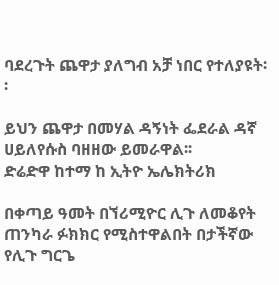ባደረጉት ጨዋታ ያለግብ አቻ ነበር የተለያዩት፡፡

ይህን ጨዋታ በመሃል ዳኝነት ፌደራል ዳኛ ሀይለየሱስ ባዘዘው ይመራዋል፡፡
ድሬድዋ ከተማ ከ ኢትዮ ኤሌክትሪክ

በቀጣይ ዓመት በኘሪሚዮር ሊጉ ለመቆየት ጠንካራ ፉክክር የሚስተዋልበት በታችኛው የሊጉ ግርጌ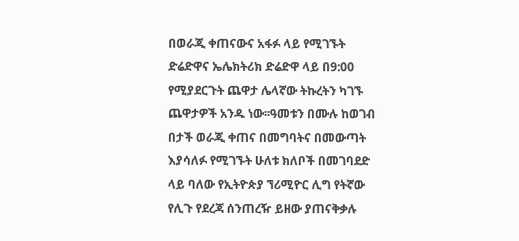በወራጂ ቀጠናውና አፋፉ ላይ የሚገኙት ድሬድዋና ኤሌክትሪክ ድሬድዋ ላይ በ9:00 የሚያደርጉት ጨዋታ ሌላኛው ትኩረትን ካገኙ ጨዋታዎች አንዱ ነው፡፡ዓመቱን በሙሉ ከወገብ በታች ወራጂ ቀጠና በመግባትና በመውጣት እያሳለፉ የሚገኙት ሁለቱ ክለቦች በመገባደድ ላይ ባለው የኢትዮጵያ ኘሪሚዮር ሊግ የትኛው የሊጉ የደረጃ ሰንጠረዥ ይዘው ያጠናቅቃሉ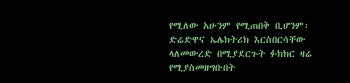የሚለው አሁንም የሚጠበቅ ቢሆንም፡ድሬድዋና ኤሌክትሪክ እርስበርሳቸው ላለመውረድ በሚያደርጉት ፉክክር ዛሬ የሚያስመዘግቡበት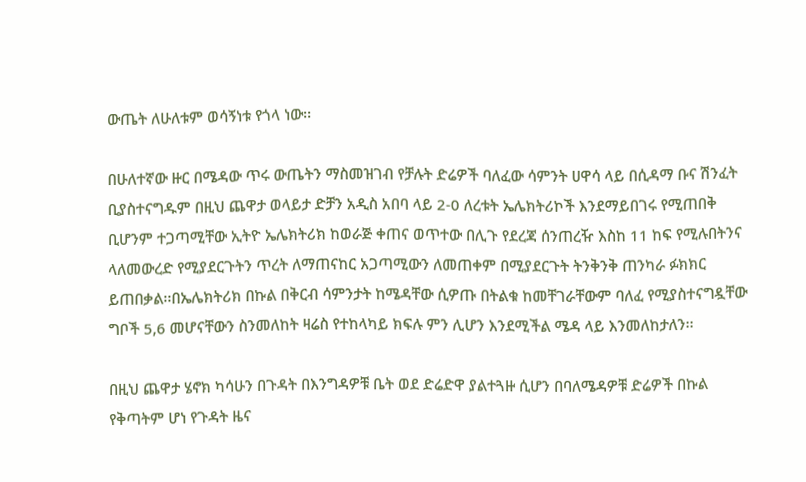ውጤት ለሁለቱም ወሳኝነቱ የጎላ ነው፡፡

በሁለተኛው ዙር በሜዳው ጥሩ ውጤትን ማስመዝገብ የቻሉት ድሬዎች ባለፈው ሳምንት ሀዋሳ ላይ በሲዳማ ቡና ሽንፈት ቢያስተናግዱም በዚህ ጨዋታ ወላይታ ድቻን አዲስ አበባ ላይ 2-0 ለረቱት ኤሌክትሪኮች እንደማይበገሩ የሚጠበቅ ቢሆንም ተጋጣሚቸው ኢትዮ ኤሌክትሪክ ከወራጅ ቀጠና ወጥተው በሊጉ የደረጃ ሰንጠረዥ እስከ 11 ከፍ የሚሉበትንና ላለመውረድ የሚያደርጉትን ጥረት ለማጠናከር አጋጣሚውን ለመጠቀም በሚያደርጉት ትንቅንቅ ጠንካራ ፉክክር ይጠበቃል፡፡በኤሌክትሪክ በኩል በቅርብ ሳምንታት ከሜዳቸው ሲዎጡ በትልቁ ከመቸገራቸውም ባለፈ የሚያስተናግዷቸው ግቦች 5,6 መሆናቸውን ስንመለከት ዛሬስ የተከላካይ ክፍሉ ምን ሊሆን እንደሚችል ሜዳ ላይ እንመለከታለን፡፡

በዚህ ጨዋታ ሄኖክ ካሳሁን በጉዳት በእንግዳዎቹ ቤት ወደ ድሬድዋ ያልተጓዙ ሲሆን በባለሜዳዎቹ ድሬዎች በኩል የቅጣትም ሆነ የጉዳት ዜና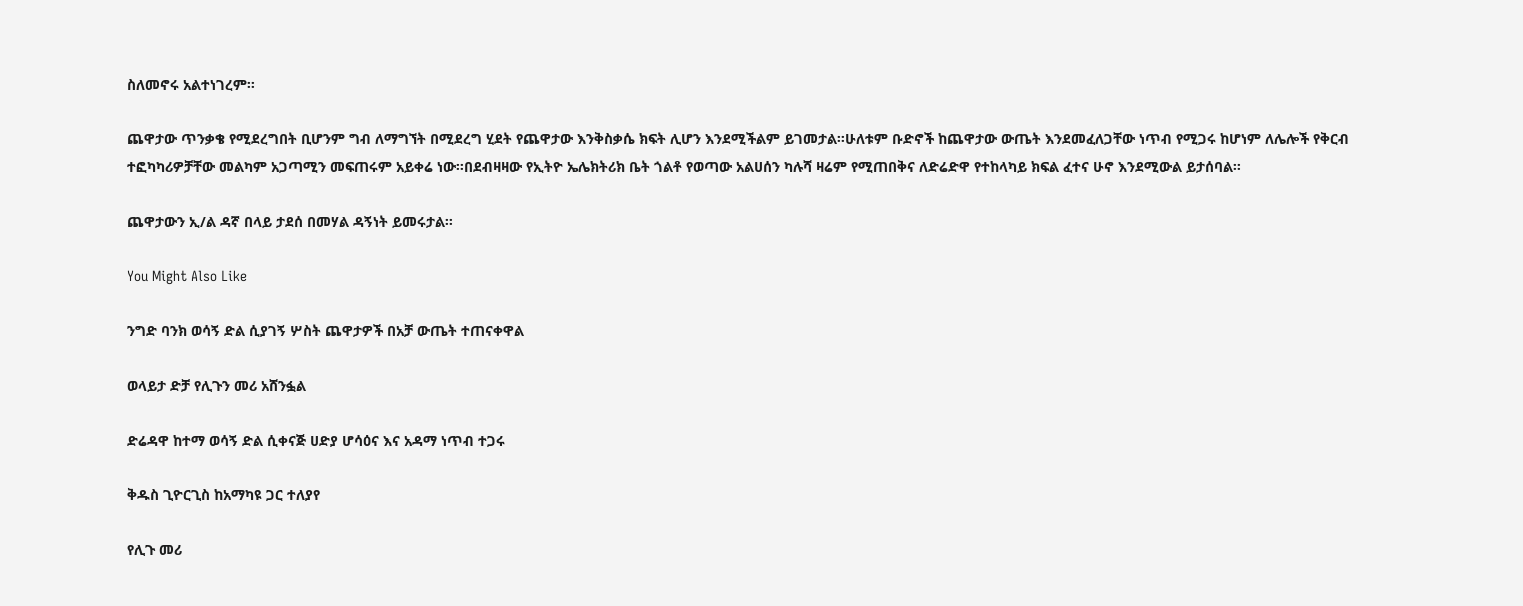ስለመኖሩ አልተነገረም፡፡

ጨዋታው ጥንቃቄ የሚደረግበት ቢሆንም ግብ ለማግኘት በሚደረግ ሂደት የጨዋታው እንቅስቃሴ ክፍት ሊሆን እንደሚችልም ይገመታል፡፡ሁለቱም ቡድኖች ከጨዋታው ውጤት እንደመፈለጋቸው ነጥብ የሚጋሩ ከሆነም ለሌሎች የቅርብ ተፎካካሪዎቻቸው መልካም አጋጣሚን መፍጠሩም አይቀሬ ነው፡፡በደብዛዛው የኢትዮ ኤሌክትሪክ ቤት ጎልቶ የወጣው አልሀሰን ካሉሻ ዛሬም የሚጠበቅና ለድሬድዋ የተከላካይ ክፍል ፈተና ሁኖ እንደሚውል ይታሰባል፡፡

ጨዋታውን ኢ/ል ዳኛ በላይ ታደሰ በመሃል ዳኝነት ይመሩታል፡፡

You Might Also Like

ንግድ ባንክ ወሳኝ ድል ሲያገኝ ሦስት ጨዋታዎች በአቻ ውጤት ተጠናቀዋል

ወላይታ ድቻ የሊጉን መሪ አሸንፏል

ድሬዳዋ ከተማ ወሳኝ ድል ሲቀናጅ ሀድያ ሆሳዕና እና አዳማ ነጥብ ተጋሩ

ቅዱስ ጊዮርጊስ ከአማካዩ ጋር ተለያየ

የሊጉ መሪ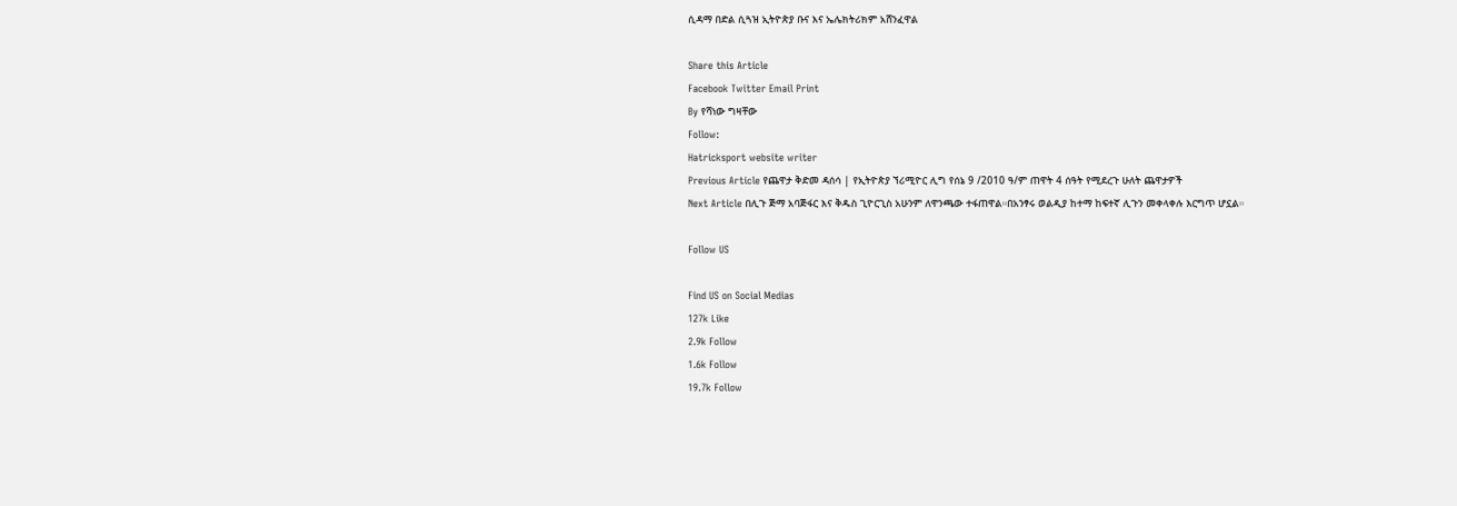ሲዳማ በድል ሲጓዝ ኢትዮጵያ ቡና እና ኤሌክትሪክም አሸንፈዋል

Share this Article
Facebook Twitter Email Print
By የሻነው ግዛቸው
Follow:
Hatricksport website writer
Previous Article የጨዋታ ቅድመ ዳሰሳ | የኢትዮጵያ ኘሪሚዮር ሊግ የሰኔ 9 /2010 ዓ/ም ጠዋት 4 ሰዓት የሚደረጉ ሁለት ጨዋታዎች
Next Article በሊጉ ጅማ አባጅፋር እና ቅዱስ ጊዮርጊስ አሁንም ለዋንጫው ተፋጠዋል።በአንፃሩ ወልዲያ ከተማ ከፍተኛ ሊጉን መቀላቀሉ እርግጥ ሆኗል።

Follow US

Find US on Social Medias
127k Like
2.9k Follow
1.6k Follow
19.7k Follow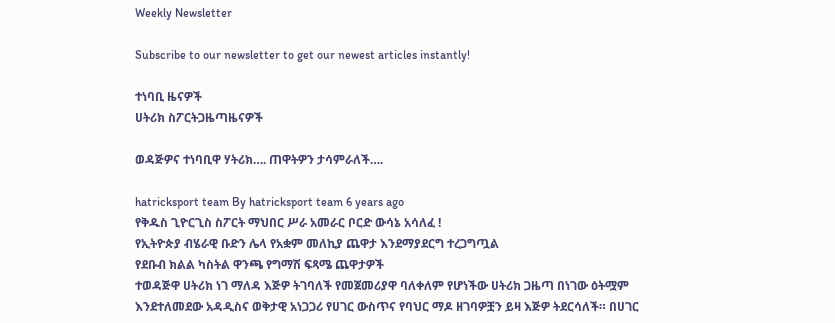Weekly Newsletter

Subscribe to our newsletter to get our newest articles instantly!

ተነባቢ ዜናዎች
ሀትሪክ ስፖርትጋዜጣዜናዎች

ወዳጅዎና ተነባቢዋ ሃትሪክ…. ጠዋትዎን ታሳምራለች….

hatricksport team By hatricksport team 6 years ago
የቅዱስ ጊዮርጊስ ስፖርት ማህበር ሥራ አመራር ቦርድ ውሳኔ አሳለፈ !
የኢትዮጵያ ብሄራዊ ቡድን ሌላ የአቋም መለኪያ ጨዋታ እንደማያደርግ ተረጋግጧል
የደቡብ ክልል ካስትል ዋንጫ የግማሽ ፍጻሜ ጨዋታዎች
ተወዳጅዋ ሀትሪክ ነገ ማለዳ እጅዎ ትገባለች የመጀመሪያዋ ባለቀለም የሆነችው ሀትሪክ ጋዜጣ በነገው ዕትሟም እንደተለመደው አዳዲስና ወቅታዊ አነጋጋሪ የሀገር ውስጥና የባህር ማዶ ዘገባዎቿን ይዛ እጅዎ ትደርሳለች። በሀገር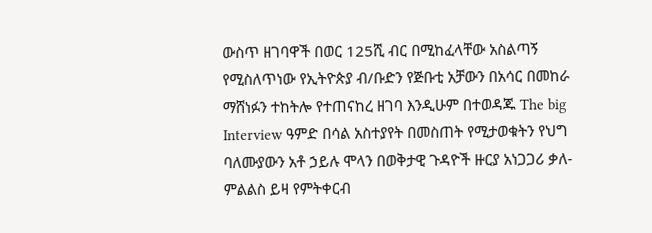ውስጥ ዘገባዋች በወር 125ሺ ብር በሚከፈላቸው አስልጣኝ የሚስለጥነው የኢትዮጵያ ብ/ቡድን የጅቡቲ አቻውን በአሳር በመከራ ማሸነፉን ተከትሎ የተጠናከረ ዘገባ እንዲሁም በተወዳጁ The big Interview ዓምድ በሳል አስተያየት በመስጠት የሚታወቁትን የህግ ባለሙያውን አቶ ኃይሉ ሞላን በወቅታዊ ጉዳዮች ዙርያ አነጋጋሪ ቃለ-ምልልስ ይዛ የምትቀርብ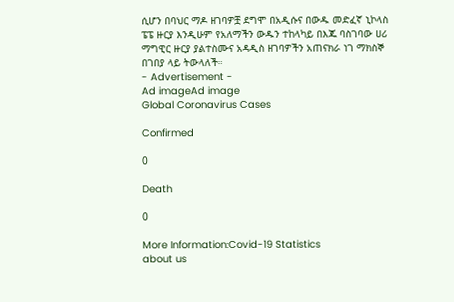ሲሆን በባህር ማዶ ዘገባዎቿ ደግሞ በአዲሱና በውዱ መድፈኛ ኒኮላስ ፔፔ ዙርያ እንዲሁም የአለማችን ውዱን ተከላካይ በእጁ ባስገባው ሀሪ ማግዊር ዙርያ ያልተስሙና አዳዲስ ዘገባዎችን አጠናክራ ነገ ማክስኞ በገበያ ላይ ትውላለች።
- Advertisement -
Ad imageAd image
Global Coronavirus Cases

Confirmed

0

Death

0

More Information:Covid-19 Statistics
about us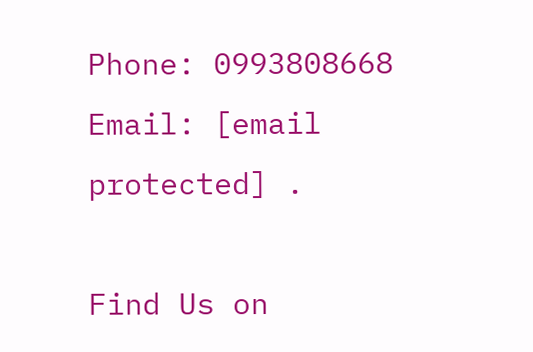Phone: 0993808668 Email: [email protected] .

Find Us on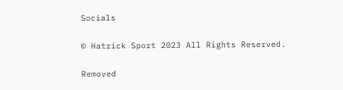Socials

© Hatrick Sport 2023 All Rights Reserved.

Removed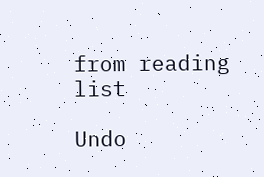from reading list

Undo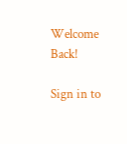Welcome Back!

Sign in to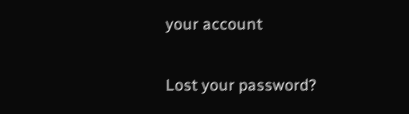your account

Lost your password?